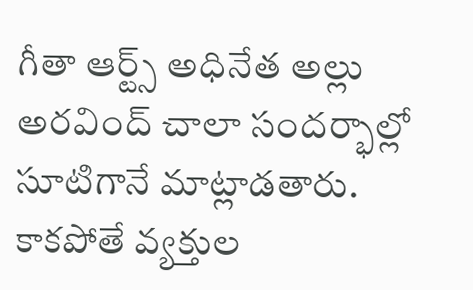గీతా ఆర్ట్స్ అధినేత అల్లు అరవింద్ చాలా సందర్భాల్లో సూటిగానే మాట్లాడతారు. కాకపోతే వ్యక్తుల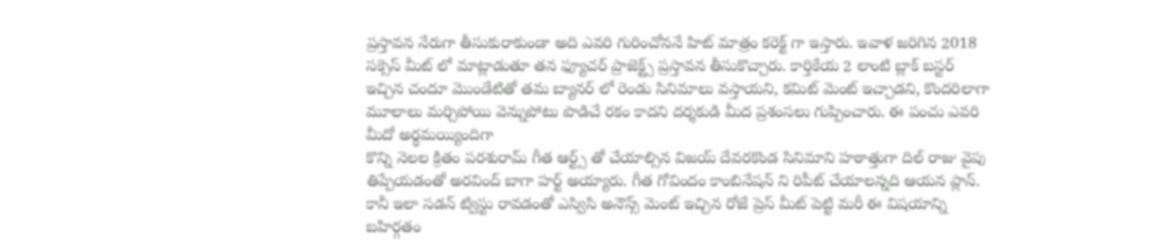ప్రస్తావన నేరుగా తీసుకురాకుండా అది ఎవరి గురించోననే హిట్ మాత్రం కరెక్ట్ గా ఇస్తారు. ఇవాళ జరిగిన 2018 సక్సెస్ మీట్ లో మాట్లాడుతూ తన ఫ్యూచర్ ప్రాజెక్ట్స్ ప్రస్తావన తీసుకొచ్చారు. కార్తికేయ 2 లాంటి బ్లాక్ బస్టర్ ఇచ్చిన చందూ మొండేటితో తమ బ్యానర్ లో రెండు సినిమాలు వస్తాయని, కమిట్ మెంట్ ఇచ్చాడని, కొందరిలాగా మూలాలు మర్చిపోయి వెన్నుపోటు పొడిచే రకం కాదని దర్శకుడి మీద ప్రశంసలు గుప్పించారు. ఈ పంచు ఎవరి మీదో అర్థమయ్యిందిగా
కొన్ని నెలల క్రితం పరశురామ్ గీత ఆర్ట్స్ తో చేయాల్సిన విజయ్ దేవరకొండ సినిమాని హఠాత్తుగా దిల్ రాజు వైపు తిప్పేయడంతో అరవింద్ బాగా హర్ట్ అయ్యారు. గీత గోవిందం కాంబినేషన్ ని రిపీట్ చేయాలన్నది ఆయన ప్లాన్. కానీ ఇలా సడన్ ట్విస్టు రావడంతో ఎస్విసి అనౌన్స్ మెంట్ ఇచ్చిన రోజే ప్రెస్ మీట్ పెట్టి మరీ ఈ విషయాన్ని బహిర్గతం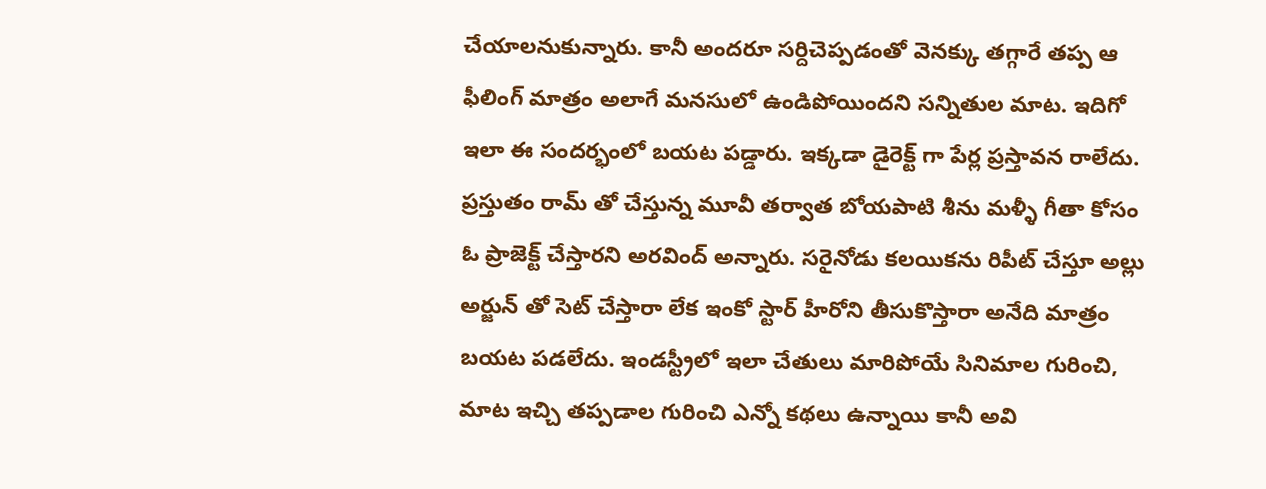చేయాలనుకున్నారు. కానీ అందరూ సర్దిచెప్పడంతో వెనక్కు తగ్గారే తప్ప ఆ ఫీలింగ్ మాత్రం అలాగే మనసులో ఉండిపోయిందని సన్నితుల మాట. ఇదిగో ఇలా ఈ సందర్భంలో బయట పడ్డారు. ఇక్కడా డైరెక్ట్ గా పేర్ల ప్రస్తావన రాలేదు.
ప్రస్తుతం రామ్ తో చేస్తున్న మూవీ తర్వాత బోయపాటి శీను మళ్ళీ గీతా కోసం ఓ ప్రాజెక్ట్ చేస్తారని అరవింద్ అన్నారు. సరైనోడు కలయికను రిపీట్ చేస్తూ అల్లు అర్జున్ తో సెట్ చేస్తారా లేక ఇంకో స్టార్ హీరోని తీసుకొస్తారా అనేది మాత్రం బయట పడలేదు. ఇండస్ట్రీలో ఇలా చేతులు మారిపోయే సినిమాల గురించి, మాట ఇచ్చి తప్పడాల గురించి ఎన్నో కథలు ఉన్నాయి కానీ అవి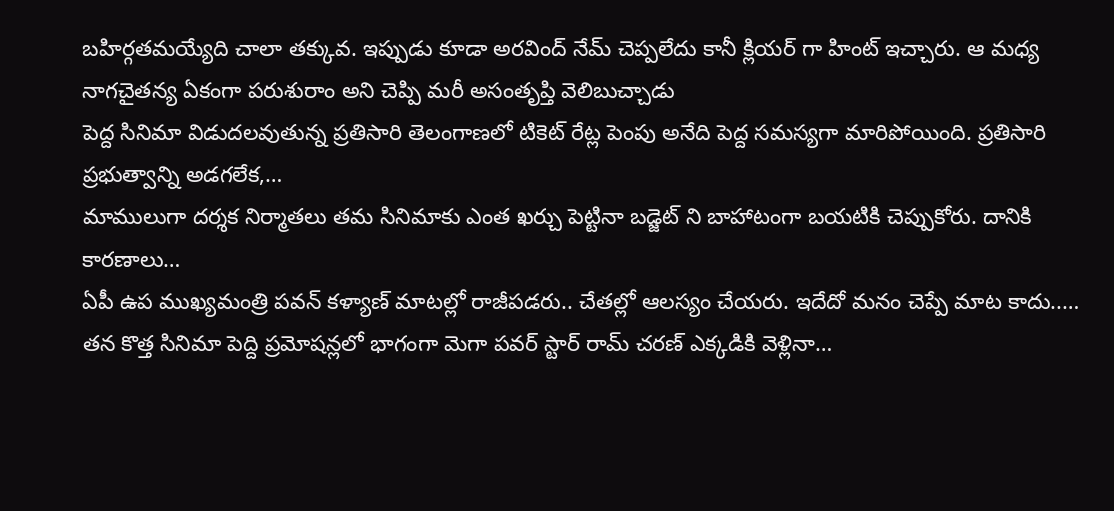బహిర్గతమయ్యేది చాలా తక్కువ. ఇప్పుడు కూడా అరవింద్ నేమ్ చెప్పలేదు కానీ క్లియర్ గా హింట్ ఇచ్చారు. ఆ మధ్య నాగచైతన్య ఏకంగా పరుశురాం అని చెప్పి మరీ అసంతృప్తి వెలిబుచ్చాడు
పెద్ద సినిమా విడుదలవుతున్న ప్రతిసారి తెలంగాణలో టికెట్ రేట్ల పెంపు అనేది పెద్ద సమస్యగా మారిపోయింది. ప్రతిసారి ప్రభుత్వాన్ని అడగలేక,…
మాములుగా దర్శక నిర్మాతలు తమ సినిమాకు ఎంత ఖర్చు పెట్టినా బడ్జెట్ ని బాహాటంగా బయటికి చెప్పుకోరు. దానికి కారణాలు…
ఏపీ ఉప ముఖ్యమంత్రి పవన్ కళ్యాణ్ మాటల్లో రాజీపడరు.. చేతల్లో ఆలస్యం చేయరు. ఇదేదో మనం చెప్పే మాట కాదు..…
తన కొత్త సినిమా పెద్ది ప్రమోషన్లలో భాగంగా మెగా పవర్ స్టార్ రామ్ చరణ్ ఎక్కడికి వెళ్లినా…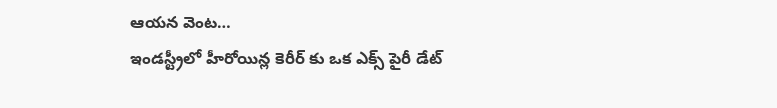ఆయన వెంట…
ఇండస్ట్రీలో హీరోయిన్ల కెరీర్ కు ఒక ఎక్స్ పైరీ డేట్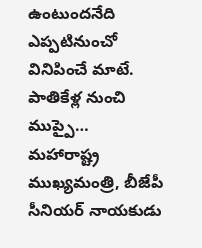ఉంటుందనేది ఎప్పటినుంచో వినిపించే మాటే. పాతికేళ్ల నుంచి ముప్పై…
మహారాష్ట్ర ముఖ్యమంత్రి, బీజేపీ సీనియర్ నాయకుడు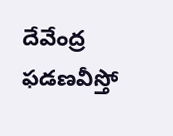దేవేంద్ర ఫడణవీస్తో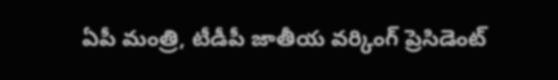ఏపీ మంత్రి, టీడీపీ జాతీయ వర్కింగ్ ప్రెసిడెంట్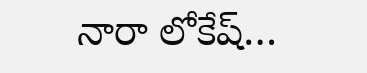నారా లోకేష్…